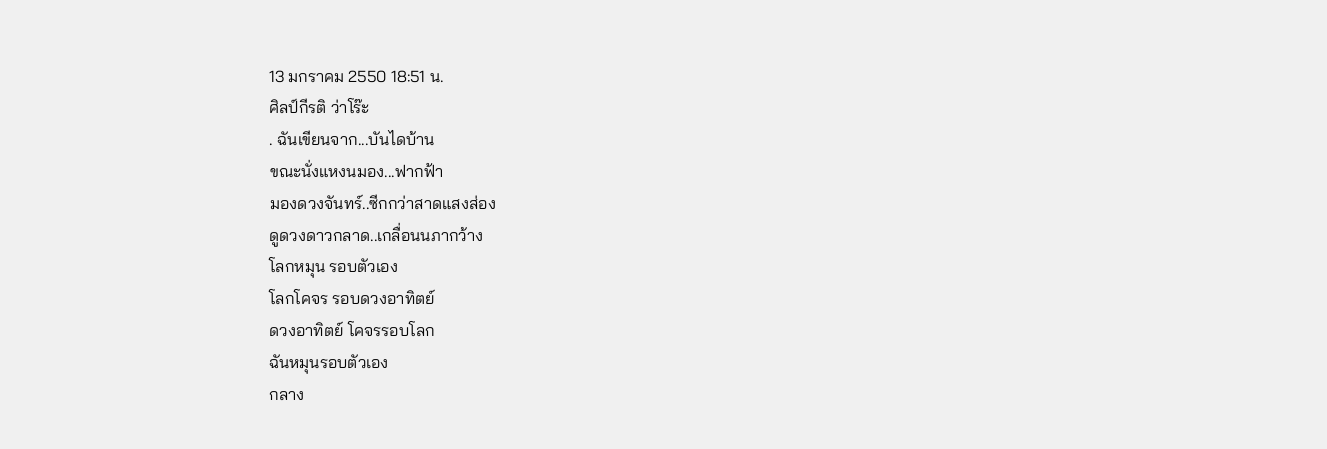13 มกราคม 2550 18:51 น.
ศิลป์กีรติ ว่าโร๊ะ
. ฉันเขียนจาก...บันไดบ้าน
ขณะนั่งแหงนมอง...ฟากฟ้า
มองดวงจันทร์..ซีกกว่าสาดแสงส่อง
ดูดวงดาวกลาด..เกลื่อนนภากว้าง
โลกหมุน รอบตัวเอง
โลกโคจร รอบดวงอาทิตย์
ดวงอาทิตย์ โคจรรอบโลก
ฉันหมุนรอบตัวเอง
กลาง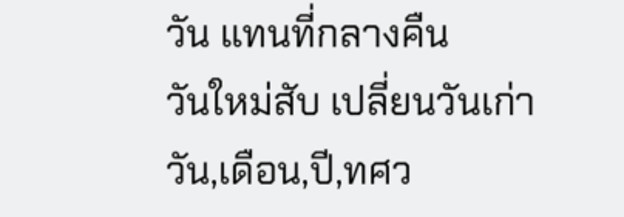วัน แทนที่กลางคืน
วันใหม่สับ เปลี่ยนวันเก่า
วัน,เดือน,ปี,ทศว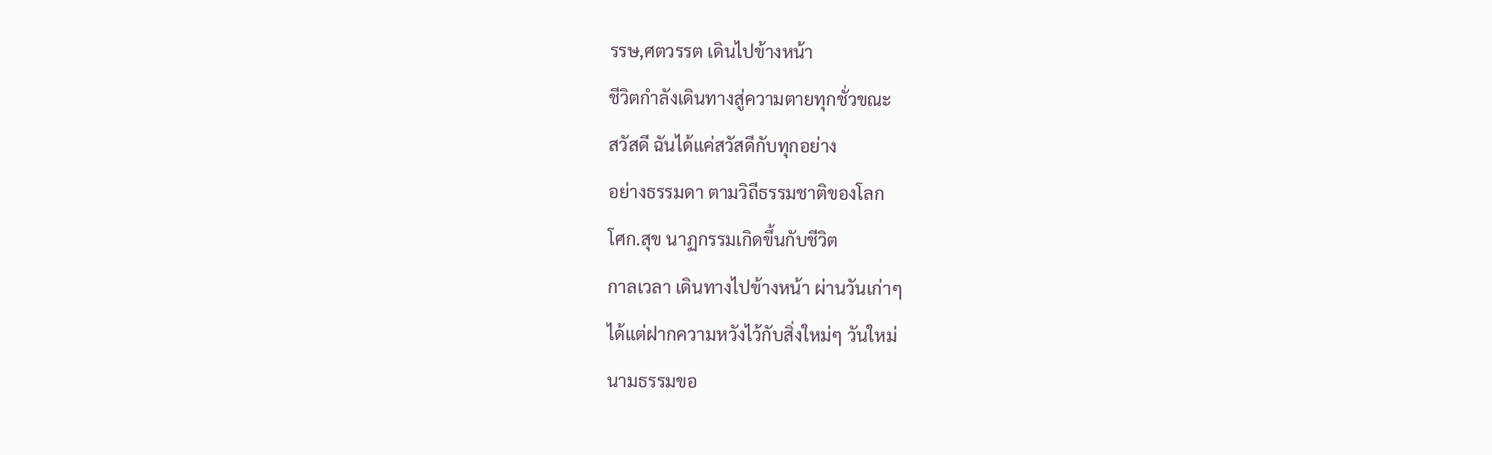รรษ,ศตวรรต เดินไปข้างหน้า
ชีวิตกำลังเดินทางสู่ความตายทุกชั่วขณะ
สวัสดี ฉันได้แค่สวัสดีกับทุกอย่าง
อย่างธรรมดา ตามวิถีธรรมชาติของโลก
โศก.สุข นาฏกรรมเกิดขึ้นกับชีวิต
กาลเวลา เดินทางไปข้างหน้า ผ่านวันเก่าๆ
ได้แต่ฝากความหวังไว้กับสิ่งใหม่ๆ วันใหม่
นามธรรมขอ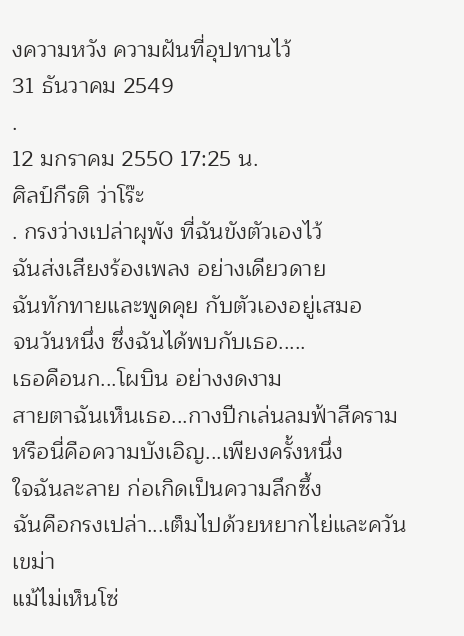งความหวัง ความฝันที่อุปทานไว้
31 ธันวาคม 2549
.
12 มกราคม 2550 17:25 น.
ศิลป์กีรติ ว่าโร๊ะ
. กรงว่างเปล่าผุพัง ที่ฉันขังตัวเองไว้
ฉันส่งเสียงร้องเพลง อย่างเดียวดาย
ฉันทักทายและพูดคุย กับตัวเองอยู่เสมอ
จนวันหนึ่ง ซึ่งฉันได้พบกับเธอ.....
เธอคือนก...โผบิน อย่างงดงาม
สายตาฉันเห็นเธอ...กางปีกเล่นลมฟ้าสีคราม
หรือนี่คือความบังเอิญ...เพียงครั้งหนึ่ง
ใจฉันละลาย ก่อเกิดเป็นความลึกซึ้ง
ฉันคือกรงเปล่า...เต็มไปด้วยหยากไย่และควันเขม่า
แม้ไม่เห็นโซ่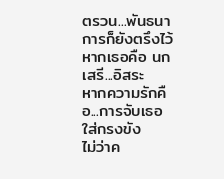ตรวน...พันธนาการก็ยังตรึงไว้
หากเธอคือ นกเสรี...อิสระ
หากความรักคือ...การจับเธอใส่กรงขัง
ไม่ว่าค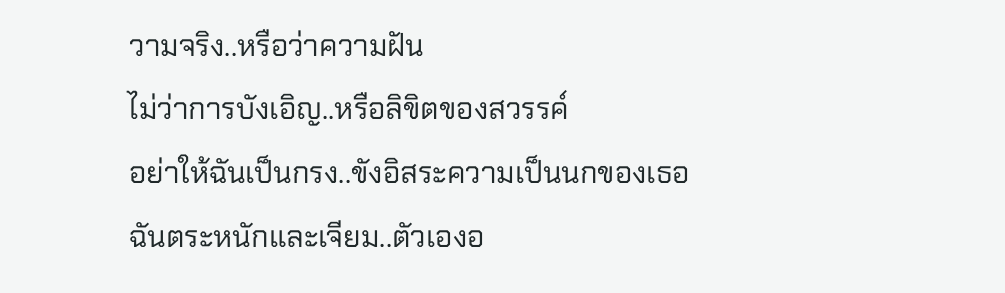วามจริง..หรือว่าความฝัน
ไม่ว่าการบังเอิญ..หรือลิขิตของสวรรค์
อย่าให้ฉันเป็นกรง..ขังอิสระความเป็นนกของเธอ
ฉันตระหนักและเจียม..ตัวเองอ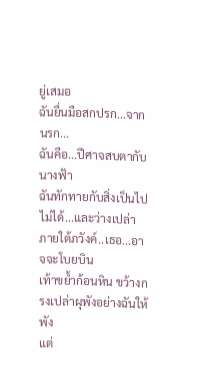ยู่เสมอ
ฉันยื่นมือสกปรก...จากนรก...
ฉันคือ...ปีศาจสบตากับนางฟ้า
ฉันทักทายกับสิ่งเป็นไปไม่ได้...และว่างเปล่า
ภายใต้ภวังค์..เธอ...อาจจะโบยบิน
เท้าขย้ำก้อนหิน ขว้างกรงเปล่าผุพังอย่างฉันให้พัง
แต่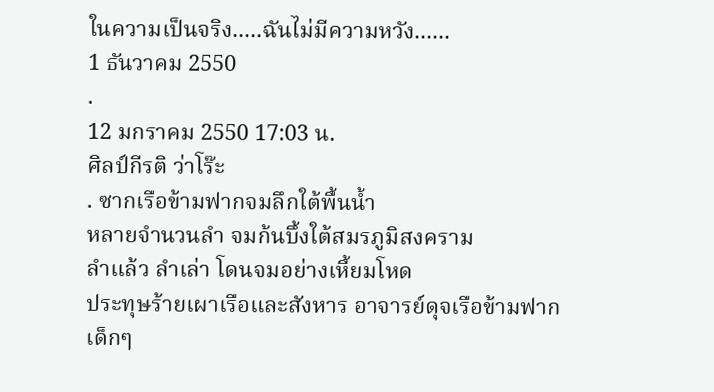ในความเป็นจริง.....ฉันไม่มีความหวัง......
1 ธันวาคม 2550
.
12 มกราคม 2550 17:03 น.
ศิลป์กีรติ ว่าโร๊ะ
. ซากเรือข้ามฟากจมลึกใต้พื้นน้ำ
หลายจำนวนลำ จมก้นบึ้งใต้สมรภูมิสงคราม
ลำแล้ว ลำเล่า โดนจมอย่างเหี้ยมโหด
ประทุษร้ายเผาเรือและสังหาร อาจารย์ดุจเรือข้ามฟาก
เด็กๆ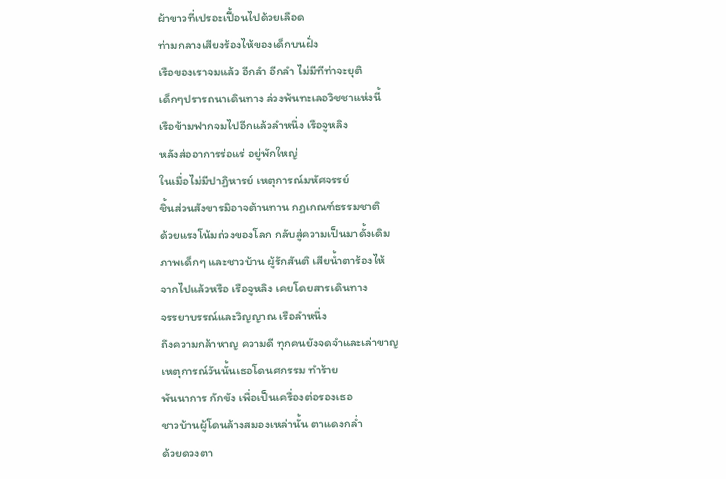ผ้าขาวที่เปรอะเปื้อนไปด้วยเลือด
ท่ามกลางเสียงร้องไห้ของเด็กบนฝั่ง
เรือของเราจมแล้ว อีกลำ อีกลำ ไม่มีทีท่าจะยุติ
เด็กๆปรารถนาเดินทาง ล่วงพ้นทะเลอวิชชาแห่งนี้
เรือข้ามฟากจมไปอีกแล้วลำหนึ่ง เรือจูหลิง
หลังส่ออาการร่อแร่ อยู่พักใหญ่
ในเมื่อไม่มีปาฏิหารย์ เหตุการณ์มหัศจรรย์
ชิ้นส่วนสังขารมิอาจต้านทาน กฏเกณฑ์ธรรมชาติ
ด้วยแรงโน้มถ่วงของโลก กลับสู่ความเป็นมาดั้งเดิม
ภาพเด็กๆ และชาวบ้าน ผู้รักสันติ เสียน้ำตาร้องไห้
จากไปแล้วหรือ เรือจูหลิง เคยโดยสารเดินทาง
จรรยาบรรณ์และวิญญาณ เรือลำหนึ่ง
ถึงความกล้าหาญ ความดี ทุกคนยังจดจำและเล่าขาญ
เหตุการณ์วันนั้นเธอโดนศกรรม ทำร้าย
พันนาการ กักขัง เพื่อเป็นเครื่องต่อรองเธอ
ชาวบ้านผู้โดนล้างสมองเหล่านั้น ตาแดงกล่ำ
ด้วยดวงตา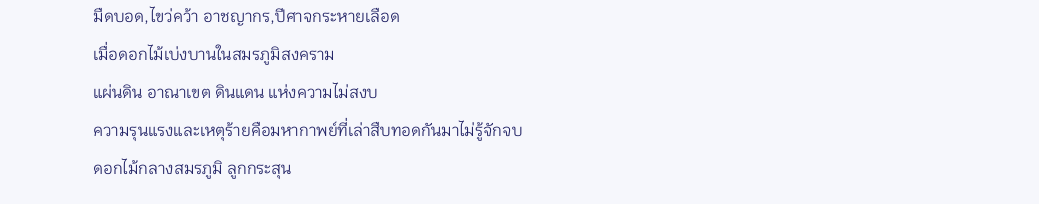มืดบอด,ไขว่คว้า อาชญากร,ปีศาจกระหายเลือด
เมื่อดอกไม้เบ่งบานในสมรภูมิสงคราม
แผ่นดิน อาณาเขต ดินแดน แห่งความไม่สงบ
ความรุนแรงและเหตุร้ายคือมหากาพย์ที่เล่าสืบทอดกันมาไม่รู้จักจบ
ดอกไม้กลางสมรภูมิ ลูกกระสุน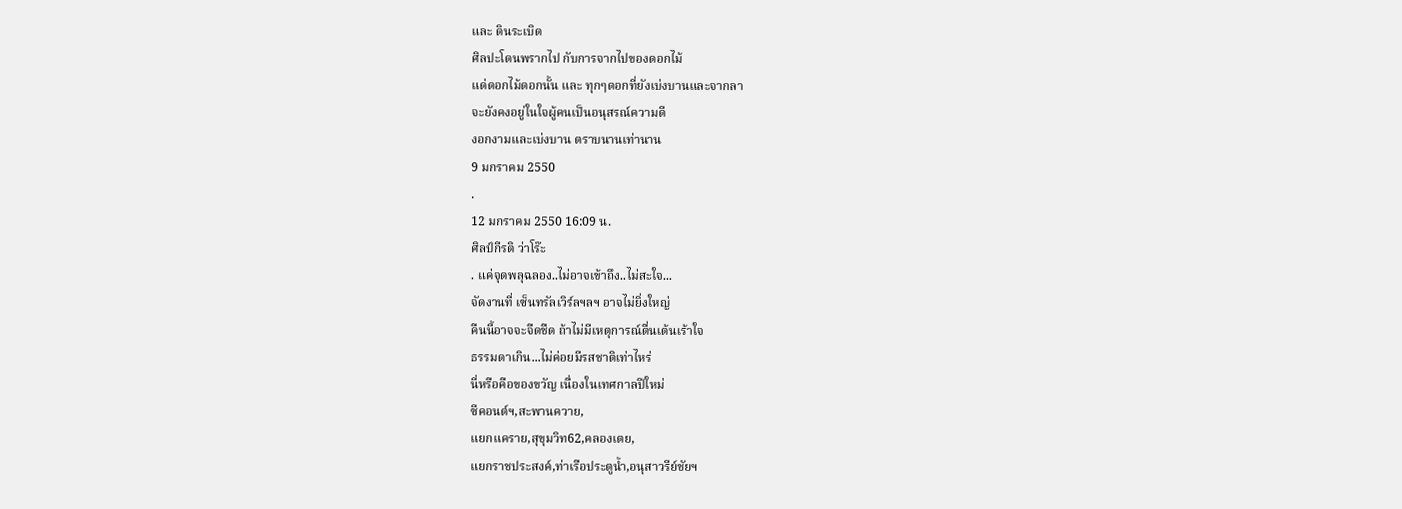และ ดินระเบิด
ศิลปะโดนพรากไป กับการจากไปของดอกไม้
แด่ดอกไม้ดอกนั้น และ ทุกๆดอกที่ยังเบ่งบานและจากลา
จะยังคงอยู่ในใจผู้คนเป็นอนุสรณ์ความดี
งอกงามและเบ่งบาน ตราบนานเท่านาน
9 มกราคม 2550
.
12 มกราคม 2550 16:09 น.
ศิลป์กีรติ ว่าโร๊ะ
. แค่จุดพลุฉลอง..ไม่อาจเข้าถึง..ไม่สะใจ...
จัดงานที่ เซ็นทรัลเวิร์ลฯลฯ อาจไม่ยิ่งใหญ่
คืนนี้อาจจะจืดชืด ถ้าไม่มีเหตุการณ์ตื่นเต้นเร้าใจ
ธรรมดาเกิน...ไม่ค่อยมีรสชาติเท่าไหร่
นี่หรือคือของขวัญ เนื่องในเทศกาลปีใหม่
ซีคอนต์ฯ,สะพานควาย,
แยกแคราย,สุขุมวิท62,คลองเตย,
แยกราชประสงค์,ท่าเรือประตูน้ำ,อนุสาวรีย์ชัยฯ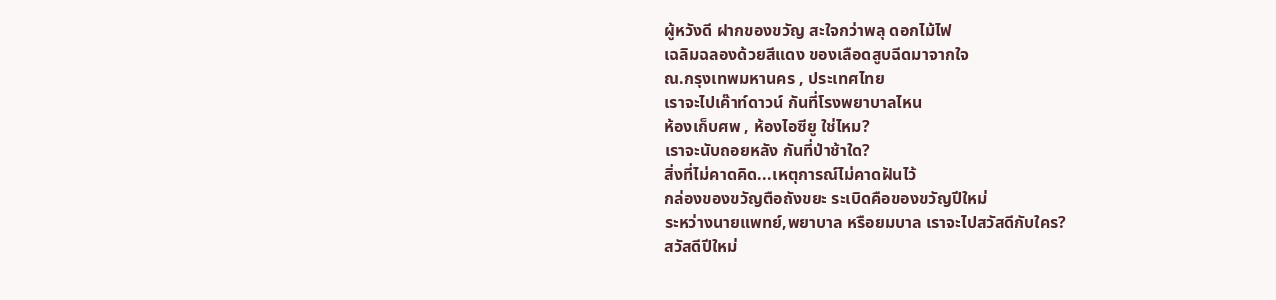ผู้หวังดี ฝากของขวัญ สะใจกว่าพลุ ดอกไม้ไฟ
เฉลิมฉลองด้วยสีแดง ของเลือดสูบฉีดมาจากใจ
ณ.กรุงเทพมหานคร , ประเทศไทย
เราจะไปเค๊าท์ดาวน์ กันที่โรงพยาบาลไหน
ห้องเก็บศพ , ห้องไอซียู ใช่ไหม?
เราจะนับถอยหลัง กันที่ป่าช้าใด?
สิ่งที่ไม่คาดคิด...เหตุการณ์ไม่คาดฝันไว้
กล่องของขวัญตือถังขยะ ระเบิดคือของขวัญปีใหม่
ระหว่างนายแพทย์,พยาบาล หรือยมบาล เราจะไปสวัสดีกับใคร?
สวัสดีปีใหม่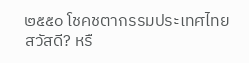๒๕๕๐ โชคชตากรรมประเทศไทย
สวัสดี? หรื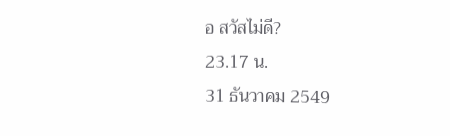อ สวัสไม่ดี?
23.17 น.
31 ธันวาคม 2549